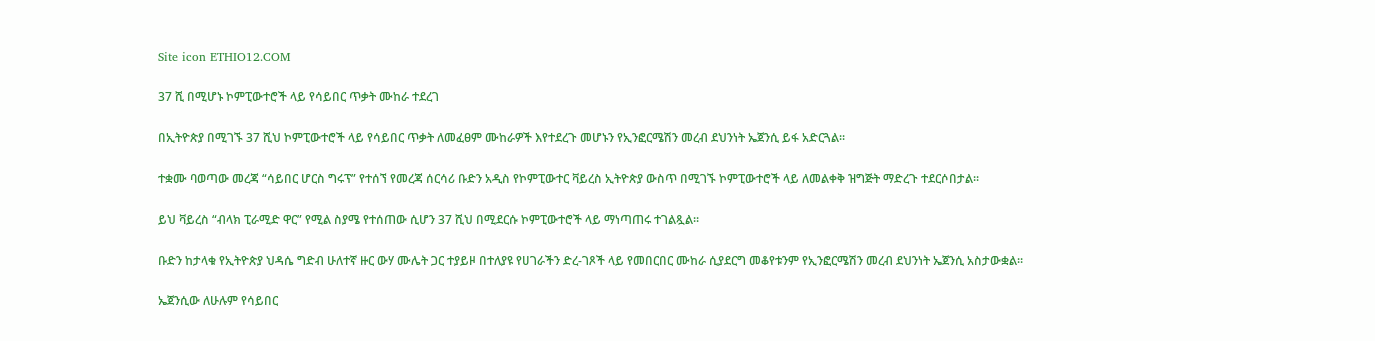Site icon ETHIO12.COM

37 ሺ በሚሆኑ ኮምፒውተሮች ላይ የሳይበር ጥቃት ሙከራ ተደረገ

በኢትዮጵያ በሚገኙ 37 ሺህ ኮምፒውተሮች ላይ የሳይበር ጥቃት ለመፈፀም ሙከራዎች እየተደረጉ መሆኑን የኢንፎርሜሽን መረብ ደህንነት ኤጀንሲ ይፋ አድርጓል፡፡

ተቋሙ ባወጣው መረጃ “ሳይበር ሆርስ ግሩፕ” የተሰኘ የመረጃ ሰርሳሪ ቡድን አዲስ የኮምፒውተር ቫይረስ ኢትዮጵያ ውስጥ በሚገኙ ኮምፒውተሮች ላይ ለመልቀቅ ዝግጅት ማድረጉ ተደርሶበታል፡፡

ይህ ቫይረስ “ብላክ ፒራሚድ ዋር” የሚል ስያሜ የተሰጠው ሲሆን 37 ሺህ በሚደርሱ ኮምፒውተሮች ላይ ማነጣጠሩ ተገልጿል፡፡

ቡድን ከታላቁ የኢትዮጵያ ህዳሴ ግድብ ሁለተኛ ዙር ውሃ ሙሌት ጋር ተያይዞ በተለያዩ የሀገራችን ድረ-ገጾች ላይ የመበርበር ሙከራ ሲያደርግ መቆየቱንም የኢንፎርሜሽን መረብ ደህንነት ኤጀንሲ አስታውቋል።

ኤጀንሲው ለሁሉም የሳይበር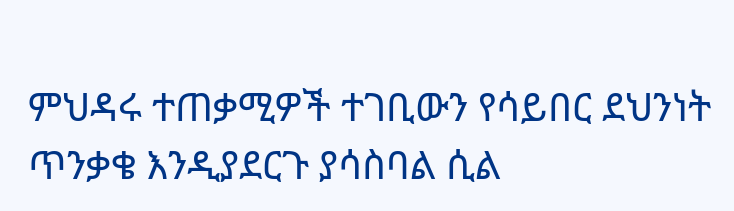ምህዳሩ ተጠቃሚዎች ተገቢውን የሳይበር ደህንነት ጥንቃቄ እንዲያደርጉ ያሳስባል ሲል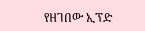የዘገበው ኢፕድ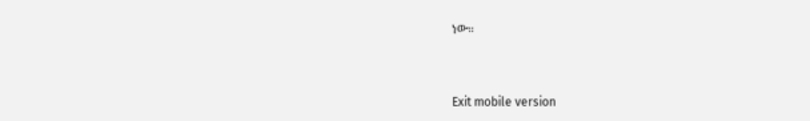ነው።


Exit mobile version